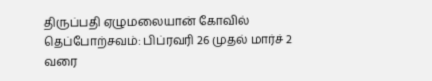திருப்பதி ஏழுமலையான் கோவில் தெப்போற்சவம்: பிப்ரவரி 26 முதல் மார்ச் 2 வரை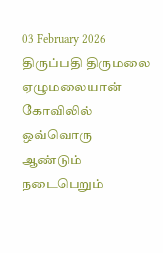03 February 2026
திருப்பதி திருமலை ஏழுமலையான் கோவிலில் ஒவ்வொரு ஆண்டும் நடைபெறும்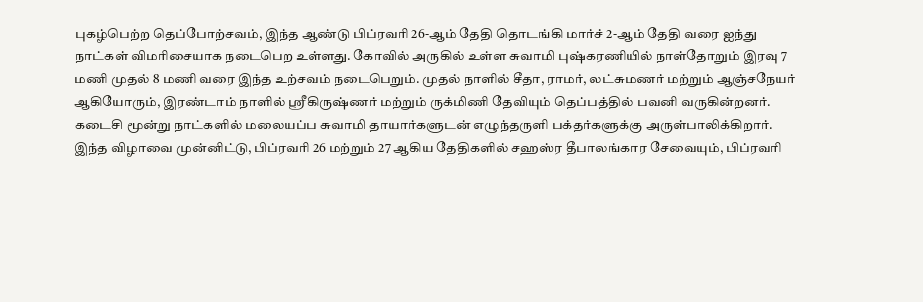புகழ்பெற்ற தெப்போற்சவம், இந்த ஆண்டு பிப்ரவரி 26-ஆம் தேதி தொடங்கி மார்ச் 2-ஆம் தேதி வரை ஐந்து நாட்கள் விமரிசையாக நடைபெற உள்ளது. கோவில் அருகில் உள்ள சுவாமி புஷ்கரணியில் நாள்தோறும் இரவு 7 மணி முதல் 8 மணி வரை இந்த உற்சவம் நடைபெறும். முதல் நாளில் சீதா, ராமர், லட்சுமணர் மற்றும் ஆஞ்சநேயர் ஆகியோரும், இரண்டாம் நாளில் ஸ்ரீகிருஷ்ணர் மற்றும் ருக்மிணி தேவியும் தெப்பத்தில் பவனி வருகின்றனர். கடைசி மூன்று நாட்களில் மலையப்ப சுவாமி தாயார்களுடன் எழுந்தருளி பக்தர்களுக்கு அருள்பாலிக்கிறார். இந்த விழாவை முன்னிட்டு, பிப்ரவரி 26 மற்றும் 27 ஆகிய தேதிகளில் சஹஸ்ர தீபாலங்கார சேவையும், பிப்ரவரி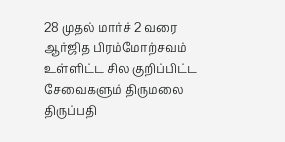28 முதல் மார்ச் 2 வரை ஆர்ஜித பிரம்மோற்சவம் உள்ளிட்ட சில குறிப்பிட்ட சேவைகளும் திருமலை திருப்பதி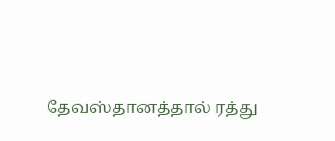தேவஸ்தானத்தால் ரத்து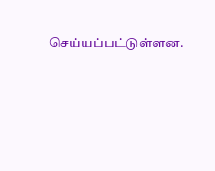செய்யப்பட்டுள்ளன.